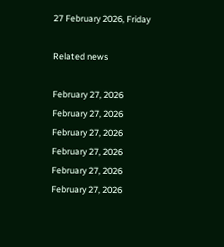27 February 2026, Friday

Related news

February 27, 2026
February 27, 2026
February 27, 2026
February 27, 2026
February 27, 2026
February 27, 2026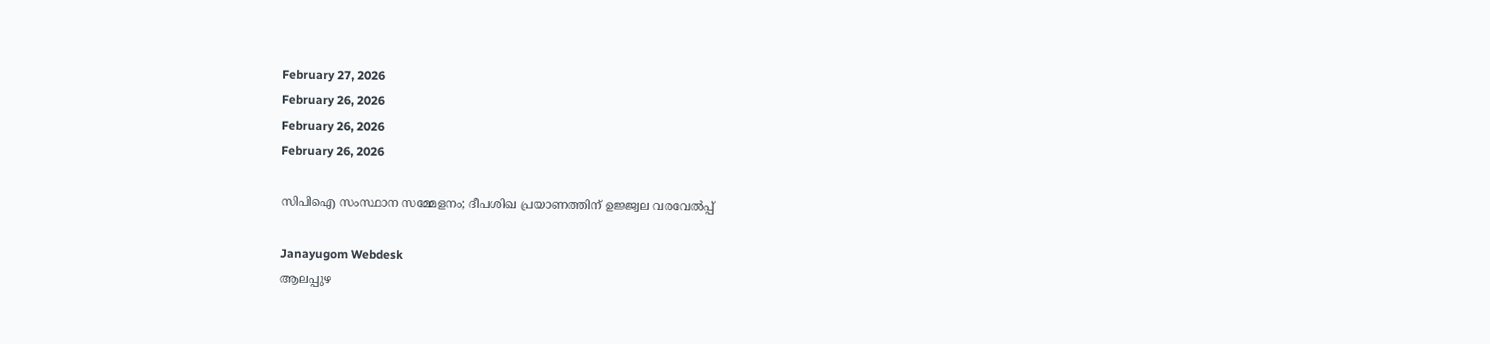February 27, 2026
February 26, 2026
February 26, 2026
February 26, 2026

സിപിഐ സംസ്ഥാന സമ്മേളനം; ദീപശിഖ പ്രയാണത്തിന് ഉജ്ജ്വല വരവേൽപ്പ്

Janayugom Webdesk
ആലപ്പുഴ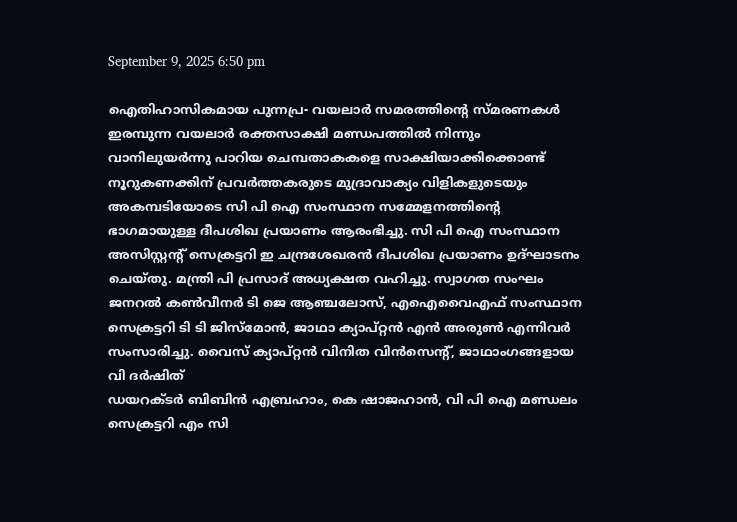September 9, 2025 6:50 pm

ഐതിഹാസികമായ പുന്നപ്ര- വയലാർ സമരത്തിന്റെ സ്മരണകൾ ഇരമ്പുന്ന വയലാർ രക്തസാക്ഷി മണ്ഡപത്തിൽ നിന്നും വാനിലുയർന്നു പാറിയ ചെമ്പതാകകളെ സാക്ഷിയാക്കിക്കൊണ്ട് നൂറുകണക്കിന് പ്രവർത്തകരുടെ മുദ്രാവാക്യം വിളികളുടെയും അകമ്പടിയോടെ സി പി ഐ സംസ്ഥാന സമ്മേളനത്തിന്റെ ഭാഗമായുള്ള ദീപശിഖ പ്രയാണം ആരംഭിച്ചു. സി പി ഐ സംസ്ഥാന അസിസ്റ്റൻ്റ് സെക്രട്ടറി ഇ ചന്ദ്രശേഖരൻ ദീപശിഖ പ്രയാണം ഉദ്ഘാടനം ചെയ്തു. മന്ത്രി പി പ്രസാദ് അധ്യക്ഷത വഹിച്ചു. സ്വാഗത സംഘം ജനറൽ കൺവീനർ ടി ജെ ആഞ്ചലോസ്, എഐവൈഎഫ് സംസ്ഥാന സെക്രട്ടറി ടി ടി ജിസ്മോൻ, ജാഥാ ക്യാപ്റ്റൻ എൻ അരുൺ എന്നിവർ സംസാരിച്ചു. വൈസ് ക്യാപ്റ്റൻ വിനിത വിൻസെൻ്റ്, ജാഥാംഗങ്ങളായ വി ദർഷിത്
ഡയറക്ടർ ബിബിൻ എബ്രഹാം, കെ ഷാജഹാൻ, വി പി ഐ മണ്ഡലം സെക്രട്ടറി എം സി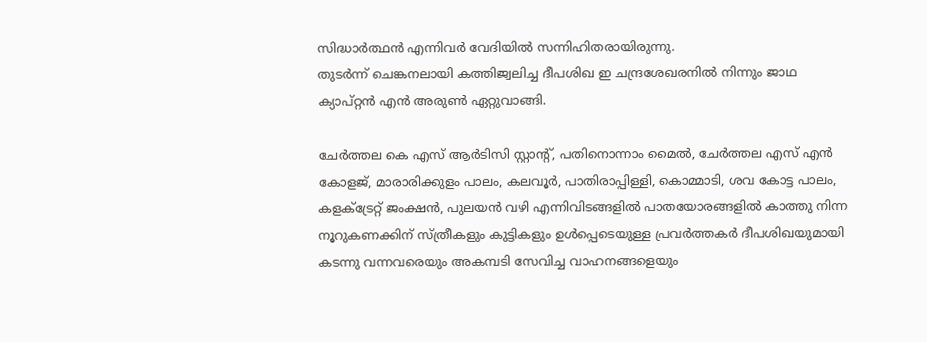സിദ്ധാർത്ഥൻ എന്നിവർ വേദിയിൽ സന്നിഹിതരായിരുന്നു.
തുടർന്ന് ചെങ്കനലായി കത്തിജ്വലിച്ച ദീപശിഖ ഇ ചന്ദ്രശേഖരനിൽ നിന്നും ജാഥ ക്യാപ്റ്റൻ എൻ അരുൺ ഏറ്റുവാങ്ങി.

ചേർത്തല കെ എസ് ആർടിസി സ്റ്റാൻ്റ്, പതിനൊന്നാം മൈൽ, ചേർത്തല എസ് എൻ കോളജ്, മാരാരിക്കുളം പാലം, കലവൂർ, പാതിരാപ്പിള്ളി, കൊമ്മാടി, ശവ കോട്ട പാലം, കളക്ട്രേറ്റ് ജംക്ഷൻ, പുലയൻ വഴി എന്നിവിടങ്ങളിൽ പാതയോരങ്ങളിൽ കാത്തു നിന്ന നൂറുകണക്കിന് സ്ത്രീകളും കുട്ടികളും ഉൾപ്പെടെയുള്ള പ്രവർത്തകർ ദീപശിഖയുമായി കടന്നു വന്നവരെയും അകമ്പടി സേവിച്ച വാഹനങ്ങളെയും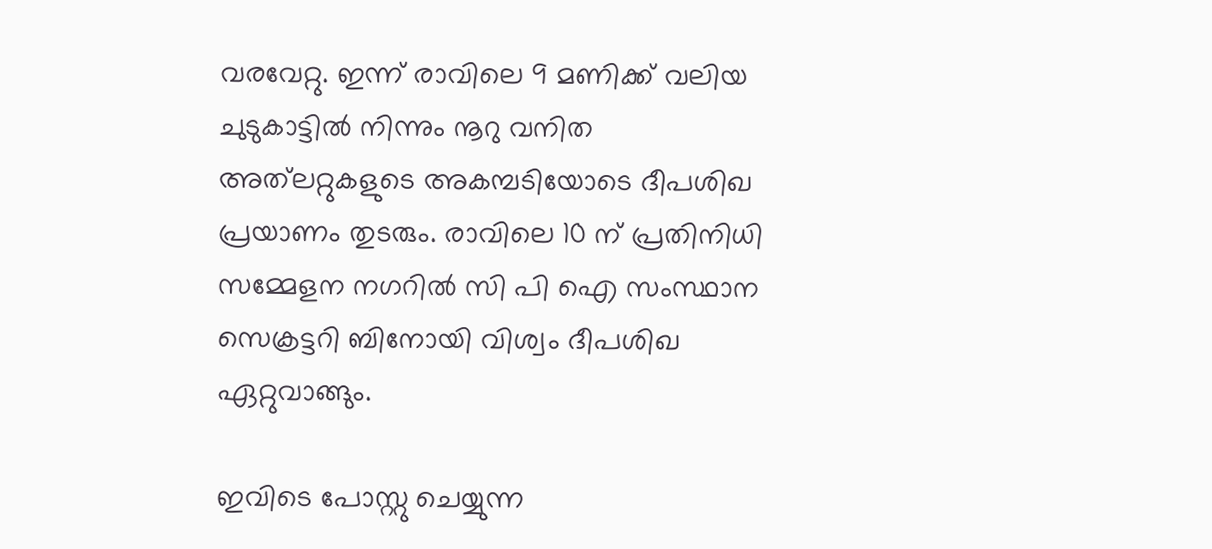വരവേറ്റു. ഇന്ന് രാവിലെ 9 മണിക്ക് വലിയ ചുടുകാട്ടിൽ നിന്നും നൂറു വനിത അത്‌ലറ്റുകളുടെ അകമ്പടിയോടെ ദീപശിഖ പ്രയാണം തുടരും. രാവിലെ 10 ന് പ്രതിനിധി സമ്മേളന നഗറിൽ സി പി ഐ സംസ്ഥാന സെക്രട്ടറി ബിനോയി വിശ്വം ദീപശിഖ ഏറ്റുവാങ്ങും.

ഇവിടെ പോസ്റ്റു ചെയ്യുന്ന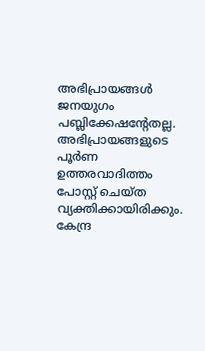അഭിപ്രായങ്ങള്‍ ജനയുഗം പബ്ലിക്കേഷന്റേതല്ല. അഭിപ്രായങ്ങളുടെ പൂര്‍ണ ഉത്തരവാദിത്തം പോസ്റ്റ് ചെയ്ത വ്യക്തിക്കായിരിക്കും. കേന്ദ്ര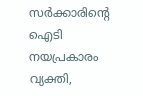സര്‍ക്കാരിന്റെ ഐടി നയപ്രകാരം വ്യക്തി,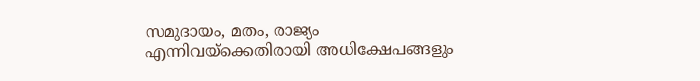സമുദായം, മതം, രാജ്യം എന്നിവയ്‌ക്കെതിരായി അധിക്ഷേപങ്ങളും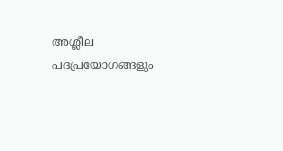അശ്ലീല പദപ്രയോഗങ്ങളും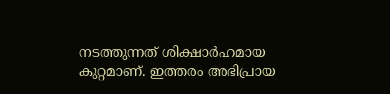നടത്തുന്നത് ശിക്ഷാര്‍ഹമായ കുറ്റമാണ്. ഇത്തരം അഭിപ്രായ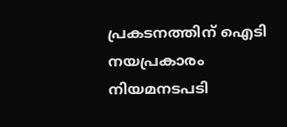പ്രകടനത്തിന് ഐടി നയപ്രകാരം നിയമനടപടി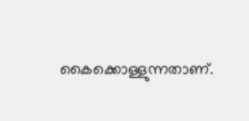കൈക്കൊള്ളുന്നതാണ്.